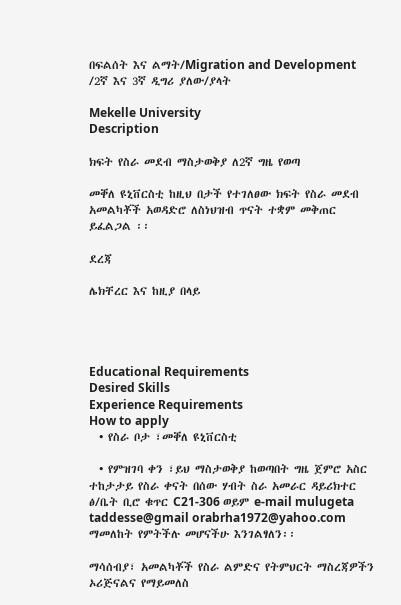በፍልሰት እና ልማት/Migration and Development /2ኛ እና 3ኛ ዲግሪ ያለው/ያላት

Mekelle University
Description

ክፍት የስራ መደብ ማስታወቅያ ለ2ኛ ግዜ የወጣ

መቐለ ዩኒቨርስቲ ከዚህ በታች የተገለፀው ክፍት የስራ መደብ አመልካቾች አወዳድሮ ለስነህዝብ ጥናት ተቋም መቅጠር ይፈልጋል ፡፡

ደረጃ

ሌክቸረር እና ከዚያ በላይ




Educational Requirements
Desired Skills
Experience Requirements
How to apply
  • የስራ ቦታ ፣መቐለ ዩኒቨርስቲ

  • የምዝገባ ቀን ፣ይህ ማስታወቅያ ከወጣበት ግዜ ጀምሮ አስር ተከታታይ የስራ ቀናት በሰው ሃብት ስራ አመራር ዳይሪክተር ፅ/ቤት ቢሮ ቁጥር C21-306 ወይም e-mail mulugeta taddesse@gmail orabrha1972@yahoo.com ማመለከት የምትችሉ መሆናችሁ እንገልፃለን፡፡

ማሳሰብያ፣ አመልካቾች የስራ ልምድና የትምህርት ማስረጃዎችን ኦሪጅናልና የማይመለስ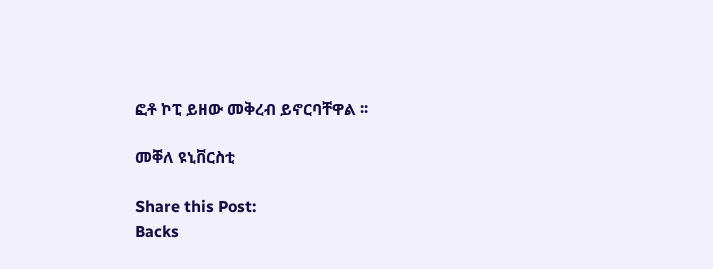ፎቶ ኮፒ ይዘው መቅረብ ይኖርባቸዋል ፡፡

መቐለ ዩኒቨርስቲ

Share this Post:
Backs